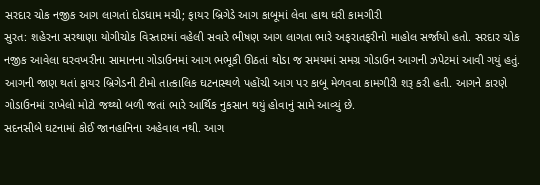સરદાર ચોક નજીક આગ લાગતાં દોડધામ મચી; ફાયર બ્રિગેડે આગ કાબૂમાં લેવા હાથ ધરી કામગીરી
સુરત: શહેરના સરથાણા યોગીચોક વિસ્તારમાં વહેલી સવારે ભીષણ આગ લાગતા ભારે અફરાતફરીનો માહોલ સર્જાયો હતો. સરદાર ચોક નજીક આવેલા ઘરવખરીના સામાનના ગોડાઉનમાં આગ ભભૂકી ઊઠતાં થોડા જ સમયમાં સમગ્ર ગોડાઉન આગની ઝપેટમાં આવી ગયું હતું.
આગની જાણ થતાં ફાયર બ્રિગેડની ટીમો તાત્કાલિક ઘટનાસ્થળે પહોંચી આગ પર કાબૂ મેળવવા કામગીરી શરૂ કરી હતી. આગને કારણે ગોડાઉનમાં રાખેલો મોટો જથ્થો બળી જતાં ભારે આર્થિક નુકસાન થયું હોવાનું સામે આવ્યું છે.
સદનસીબે ઘટનામાં કોઈ જાનહાનિના અહેવાલ નથી. આગ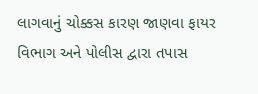લાગવાનું ચોક્કસ કારણ જાણવા ફાયર વિભાગ અને પોલીસ દ્વારા તપાસ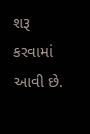શરૂ કરવામાં આવી છે.